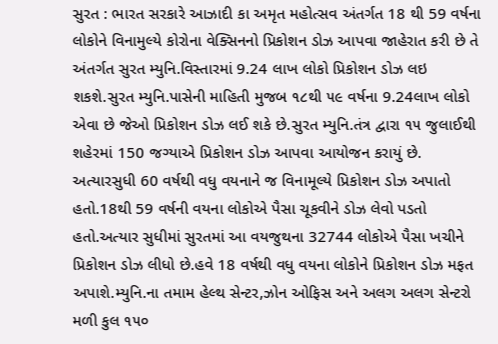સુરત : ભારત સરકારે આઝાદી કા અમૃત મહોત્સવ અંતર્ગત 18 થી 59 વર્ષના લોકોને વિનામુલ્યે કોરોના વેક્સિનનો પ્રિકોશન ડોઝ આપવા જાહેરાત કરી છે તે અંતર્ગત સુરત મ્યુનિ.વિસ્તારમાં 9.24 લાખ લોકો પ્રિકોશન ડોઝ લઇ શકશે.સુરત મ્યુનિ.પાસેની માહિતી મુજબ ૧૮થી ૫૯ વર્ષના 9.24લાખ લોકો એવા છે જેઓ પ્રિકોશન ડોઝ લઈ શકે છે.સુરત મ્યુનિ.તંત્ર દ્વારા ૧૫ જુલાઈથી શહેરમાં 150 જગ્યાએ પ્રિકોશન ડોઝ આપવા આયોજન કરાયું છે.
અત્યારસુધી 60 વર્ષથી વધુ વયનાને જ વિનામૂલ્યે પ્રિકોશન ડોઝ અપાતો હતો.18થી 59 વર્ષની વયના લોકોએ પૈસા ચૂકવીને ડોઝ લેવો પડતો હતો.અત્યાર સુધીમાં સુરતમાં આ વયજુથના 32744 લોકોએ પૈસા ખચીને પ્રિકોશન ડોઝ લીધો છે.હવે 18 વર્ષથી વધુ વયના લોકોને પ્રિકોશન ડોઝ મફત અપાશે.મ્યુનિ.ના તમામ હેલ્થ સેન્ટર,ઝોન ઓફિસ અને અલગ અલગ સેન્ટરો મળી કુલ ૧૫૦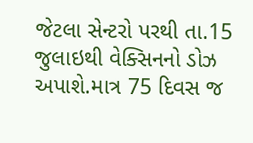જેટલા સેન્ટરો પરથી તા.15 જુલાઇથી વેક્સિનનો ડોઝ અપાશે.માત્ર 75 દિવસ જ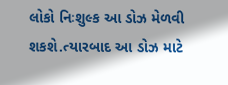લોકો નિઃશુલ્ક આ ડોઝ મેળવી શકશે.ત્યારબાદ આ ડોઝ માટે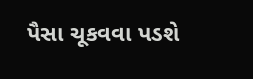પૈસા ચૂકવવા પડશે